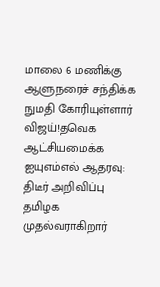மாலை 6 மணிக்கு ஆளுநரைச் சந்திக்க நுமதி கோரியுள்ளார் விஜய்!தவெக ஆட்சியமைக்க ஐயுஎம்எல் ஆதரவு: திடீர் அறிவிப்பு தமிழக முதல்வராகிறார்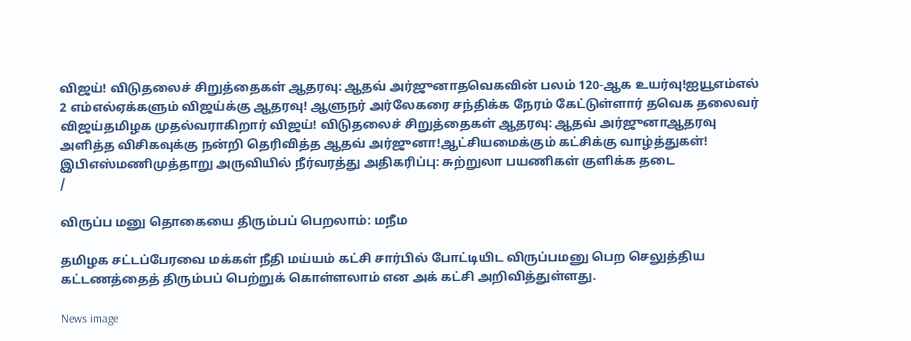விஜய்! விடுதலைச் சிறுத்தைகள் ஆதரவு: ஆதவ் அர்ஜுனாதவெகவின் பலம் 120-ஆக உயர்வு!ஐயூஎம்எல் 2 எம்எல்ஏக்களும் விஜய்க்கு ஆதரவு! ஆளுநர் அர்லேகரை சந்திக்க நேரம் கேட்டுள்ளார் தவெக தலைவர் விஜய்தமிழக முதல்வராகிறார் விஜய்! விடுதலைச் சிறுத்தைகள் ஆதரவு: ஆதவ் அர்ஜுனாஆதரவு அளித்த விசிகவுக்கு நன்றி தெரிவித்த ஆதவ் அர்ஜுனா!ஆட்சியமைக்கும் கட்சிக்கு வாழ்த்துகள்! இபிஎஸ்மணிமுத்தாறு அருவியில் நீர்வரத்து அதிகரிப்பு: சுற்றுலா பயணிகள் குளிக்க தடை
/

விருப்ப மனு தொகையை திரும்பப் பெறலாம்: மநீம

தமிழக சட்டப்பேரவை மக்கள் நீதி மய்யம் கட்சி சார்பில் போட்டியிட விருப்பமனு பெற செலுத்திய கட்டணத்தைத் திரும்பப் பெற்றுக் கொள்ளலாம் என அக் கட்சி அறிவித்துள்ளது.

News image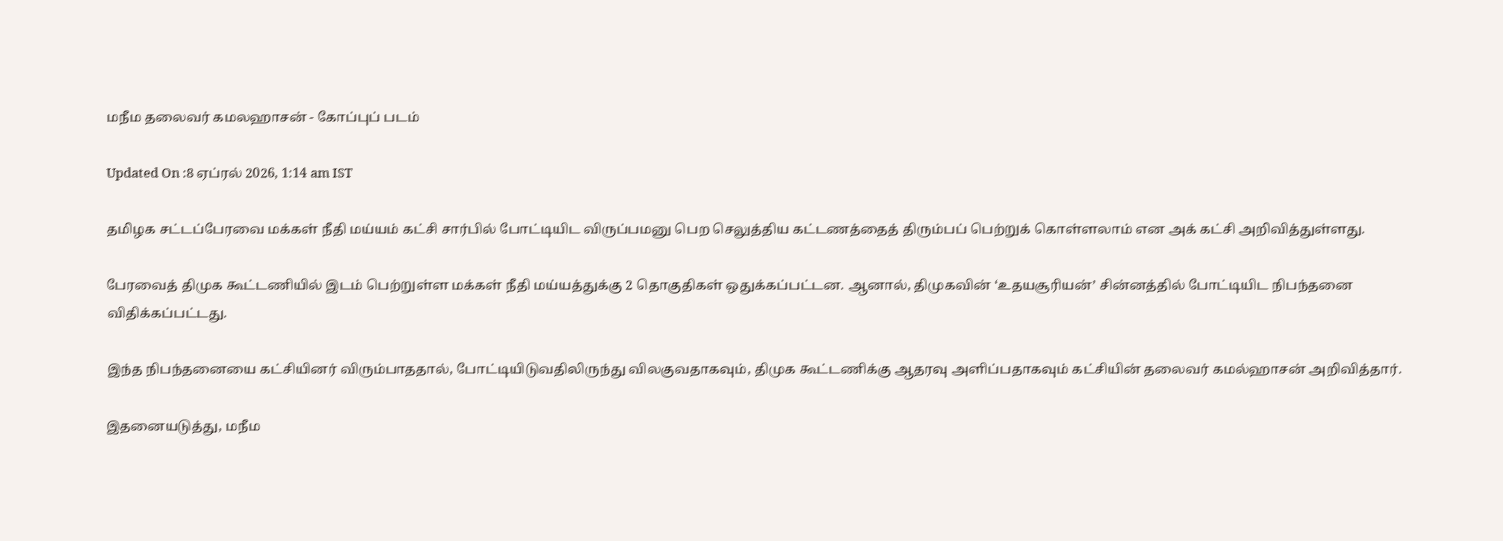மநீம தலைவர் கமலஹாசன் - கோப்புப் படம்

Updated On :8 ஏப்ரல் 2026, 1:14 am IST

தமிழக சட்டப்பேரவை மக்கள் நீதி மய்யம் கட்சி சார்பில் போட்டியிட விருப்பமனு பெற செலுத்திய கட்டணத்தைத் திரும்பப் பெற்றுக் கொள்ளலாம் என அக் கட்சி அறிவித்துள்ளது.

பேரவைத் திமுக கூட்டணியில் இடம் பெற்றுள்ள மக்கள் நீதி மய்யத்துக்கு 2 தொகுதிகள் ஒதுக்கப்பட்டன. ஆனால், திமுகவின் ‘உதயசூரியன்’ சின்னத்தில் போட்டியிட நிபந்தனை விதிக்கப்பட்டது.

இந்த நிபந்தனையை கட்சியினர் விரும்பாததால், போட்டியிடுவதிலிருந்து விலகுவதாகவும், திமுக கூட்டணிக்கு ஆதரவு அளிப்பதாகவும் கட்சியின் தலைவர் கமல்ஹாசன் அறிவித்தார்.

இதனையடுத்து, மநீம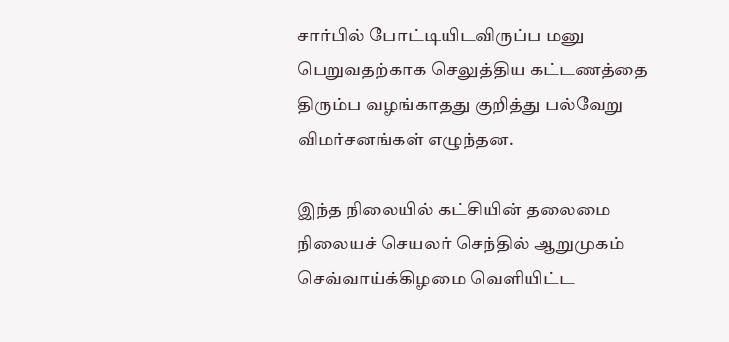சார்பில் போட்டியிடவிருப்ப மனு பெறுவதற்காக செலுத்திய கட்டணத்தை திரும்ப வழங்காதது குறித்து பல்வேறு விமர்சனங்கள் எழுந்தன.

இந்த நிலையில் கட்சியின் தலைமை நிலையச் செயலர் செந்தில் ஆறுமுகம் செவ்வாய்க்கிழமை வெளியிட்ட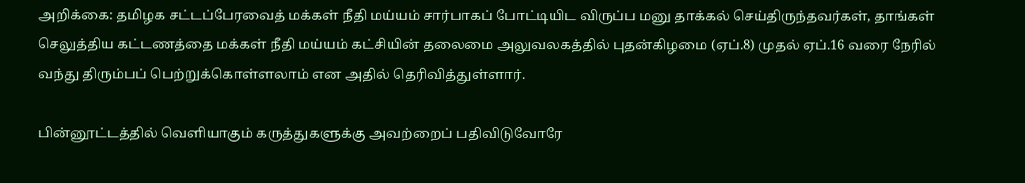அறிக்கை: தமிழக சட்டப்பேரவைத் மக்கள் நீதி மய்யம் சார்பாகப் போட்டியிட விருப்ப மனு தாக்கல் செய்திருந்தவர்கள், தாங்கள் செலுத்திய கட்டணத்தை மக்கள் நீதி மய்யம் கட்சியின் தலைமை அலுவலகத்தில் புதன்கிழமை (ஏப்.8) முதல் ஏப்.16 வரை நேரில் வந்து திரும்பப் பெற்றுக்கொள்ளலாம் என அதில் தெரிவித்துள்ளார்.

பின்னூட்டத்தில் வெளியாகும் கருத்துகளுக்கு அவற்றைப் பதிவிடுவோரே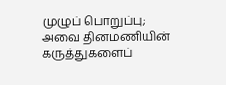முழுப் பொறுப்பு; அவை தினமணியின் கருத்துகளைப்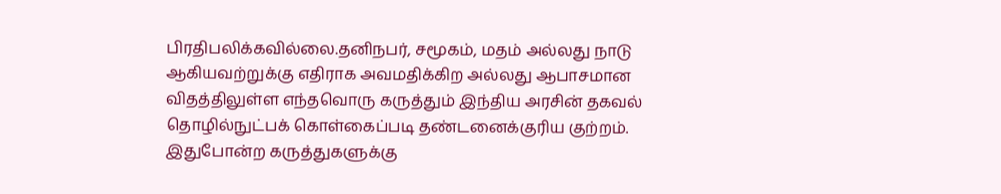பிரதிபலிக்கவில்லை.தனிநபர், சமூகம், மதம் அல்லது நாடு ஆகியவற்றுக்கு எதிராக அவமதிக்கிற அல்லது ஆபாசமான விதத்திலுள்ள எந்தவொரு கருத்தும் இந்திய அரசின் தகவல் தொழில்நுட்பக் கொள்கைப்படி தண்டனைக்குரிய குற்றம். இதுபோன்ற கருத்துகளுக்கு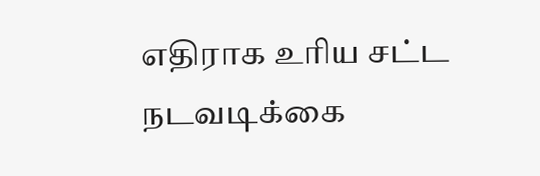எதிராக உரிய சட்ட நடவடிக்கை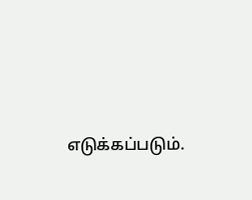எடுக்கப்படும்.